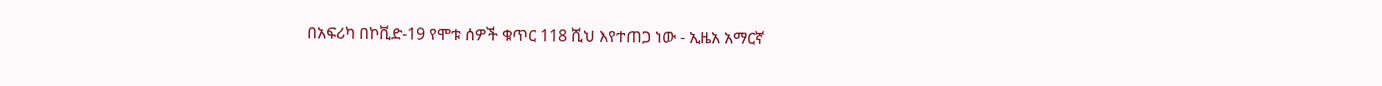በአፍሪካ በኮቪድ-19 የሞቱ ሰዎች ቁጥር 118 ሺህ እየተጠጋ ነው - ኢዜአ አማርኛ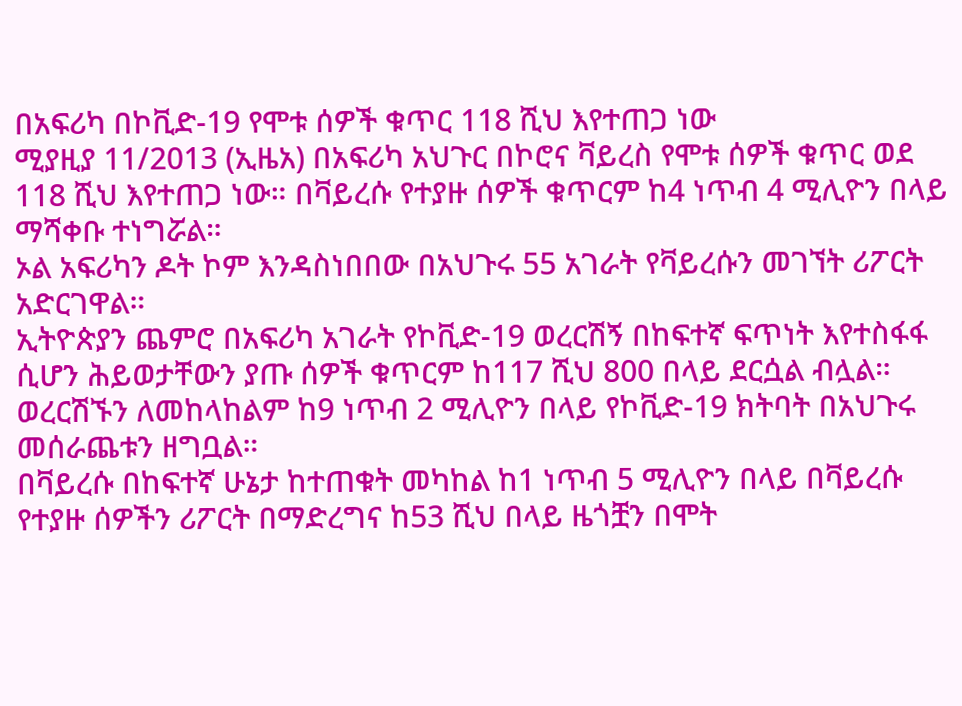በአፍሪካ በኮቪድ-19 የሞቱ ሰዎች ቁጥር 118 ሺህ እየተጠጋ ነው
ሚያዚያ 11/2013 (ኢዜአ) በአፍሪካ አህጉር በኮሮና ቫይረስ የሞቱ ሰዎች ቁጥር ወደ 118 ሺህ እየተጠጋ ነው። በቫይረሱ የተያዙ ሰዎች ቁጥርም ከ4 ነጥብ 4 ሚሊዮን በላይ ማሻቀቡ ተነግሯል።
ኦል አፍሪካን ዶት ኮም እንዳስነበበው በአህጉሩ 55 አገራት የቫይረሱን መገኘት ሪፖርት አድርገዋል።
ኢትዮጵያን ጨምሮ በአፍሪካ አገራት የኮቪድ-19 ወረርሽኝ በከፍተኛ ፍጥነት እየተስፋፋ ሲሆን ሕይወታቸውን ያጡ ሰዎች ቁጥርም ከ117 ሺህ 800 በላይ ደርሷል ብሏል።
ወረርሽኙን ለመከላከልም ከ9 ነጥብ 2 ሚሊዮን በላይ የኮቪድ-19 ክትባት በአህጉሩ መሰራጨቱን ዘግቧል።
በቫይረሱ በከፍተኛ ሁኔታ ከተጠቁት መካከል ከ1 ነጥብ 5 ሚሊዮን በላይ በቫይረሱ የተያዙ ሰዎችን ሪፖርት በማድረግና ከ53 ሺህ በላይ ዜጎቿን በሞት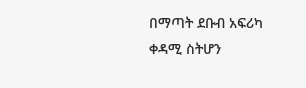በማጣት ደቡብ አፍሪካ ቀዳሚ ስትሆን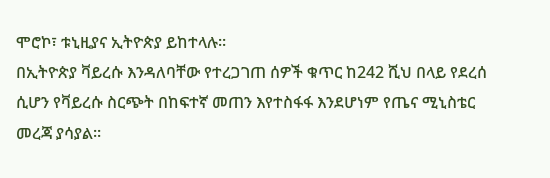ሞሮኮ፣ ቱኒዚያና ኢትዮጵያ ይከተላሉ።
በኢትዮጵያ ቫይረሱ እንዳለባቸው የተረጋገጠ ሰዎች ቁጥር ከ242 ሺህ በላይ የደረሰ ሲሆን የቫይረሱ ስርጭት በከፍተኛ መጠን እየተስፋፋ እንደሆነም የጤና ሚኒስቴር መረጃ ያሳያል።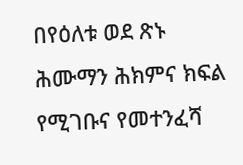በየዕለቱ ወደ ጽኑ ሕሙማን ሕክምና ክፍል የሚገቡና የመተንፈሻ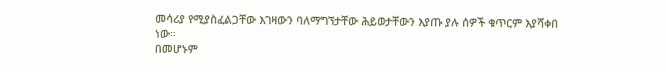መሳሪያ የሚያስፈልጋቸው እገዛውን ባለማግኘታቸው ሕይወታቸውን እያጡ ያሉ ሰዎች ቁጥርም እያሻቀበ ነው።
በመሆኑም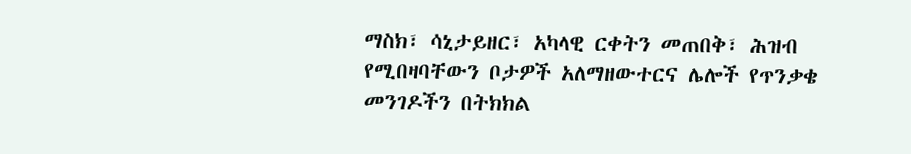ማስክ፣ ሳኒታይዘር፣ አካላዊ ርቀትን መጠበቅ፣ ሕዝብ የሚበዛባቸውን ቦታዎች አለማዘውተርና ሌሎች የጥንቃቄ መንገዶችን በትክክል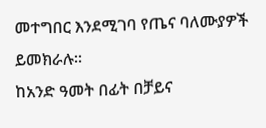መተግበር እንደሚገባ የጤና ባለሙያዎች ይመክራሉ።
ከአንድ ዓመት በፊት በቻይና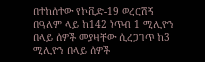በተከሰተው የኮቪድ-19 ወረርሽኝ በዓለም ላይ ከ142 ነጥብ 1 ሚሊዮን በላይ ሰዎች መያዛቸው ሲረጋገጥ ከ3 ሚሊዮን በላይ ሰዎች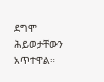ደግሞ ሕይወታቸውን አጥተዋል።